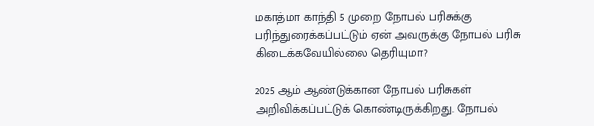மகாத்மா காந்தி 5 முறை நோபல் பரிசுக்கு பரிந்துரைக்கப்பட்டும் ஏன் அவருக்கு நோபல் பரிசு கிடைக்கவேயில்லை தெரியுமா?

2025 ஆம் ஆண்டுக்கான நோபல் பரிசுகள் அறிவிக்கப்பட்டுக் கொண்டிருக்கிறது. நோபல்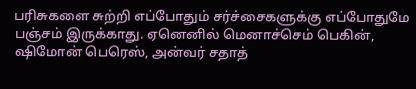பரிசுகளை சுற்றி எப்போதும் சர்ச்சைகளுக்கு எப்போதுமே பஞ்சம் இருக்காது. ஏனெனில் மெனாச்செம் பெகின், ஷிமோன் பெரெஸ், அன்வர் சதாத்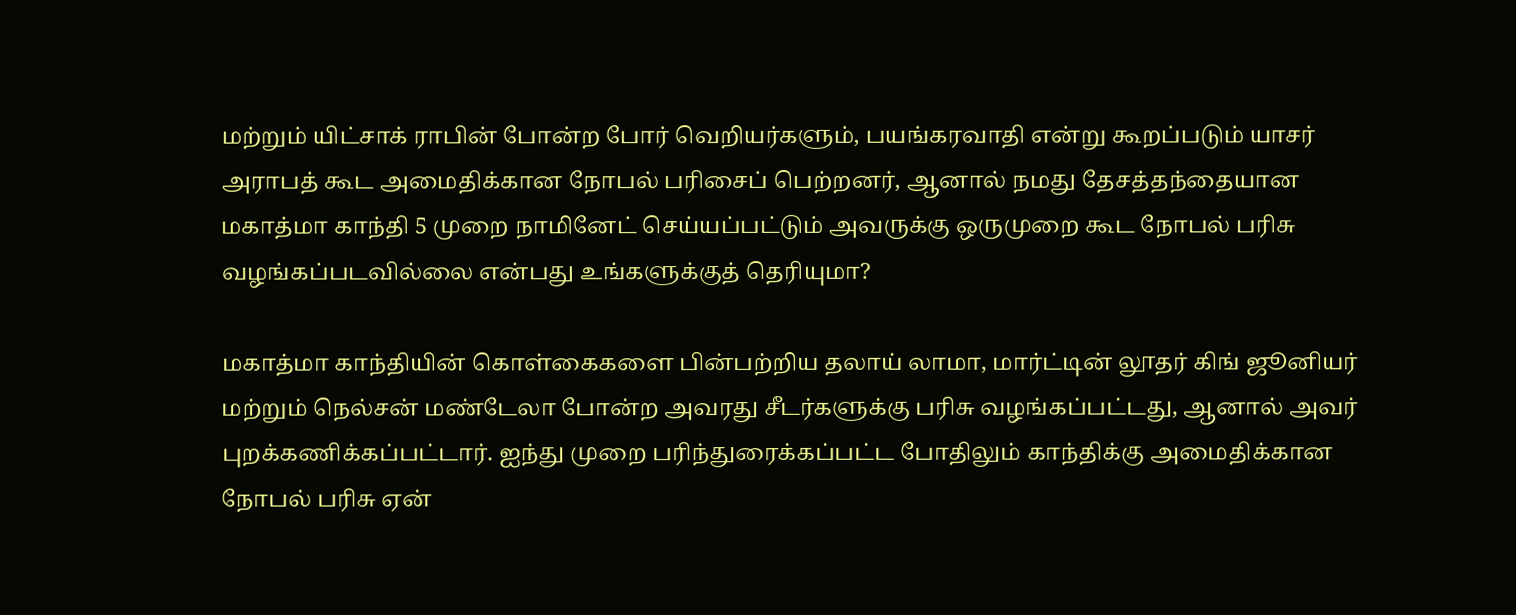மற்றும் யிட்சாக் ராபின் போன்ற போர் வெறியர்களும், பயங்கரவாதி என்று கூறப்படும் யாசர் அராபத் கூட அமைதிக்கான நோபல் பரிசைப் பெற்றனர், ஆனால் நமது தேசத்தந்தையான மகாத்மா காந்தி 5 முறை நாமினேட் செய்யப்பட்டும் அவருக்கு ஒருமுறை கூட நோபல் பரிசு வழங்கப்படவில்லை என்பது உங்களுக்குத் தெரியுமா?

மகாத்மா காந்தியின் கொள்கைகளை பின்பற்றிய தலாய் லாமா, மார்ட்டின் லூதர் கிங் ஜூனியர் மற்றும் நெல்சன் மண்டேலா போன்ற அவரது சீடர்களுக்கு பரிசு வழங்கப்பட்டது, ஆனால் அவர் புறக்கணிக்கப்பட்டார். ஐந்து முறை பரிந்துரைக்கப்பட்ட போதிலும் காந்திக்கு அமைதிக்கான நோபல் பரிசு ஏன்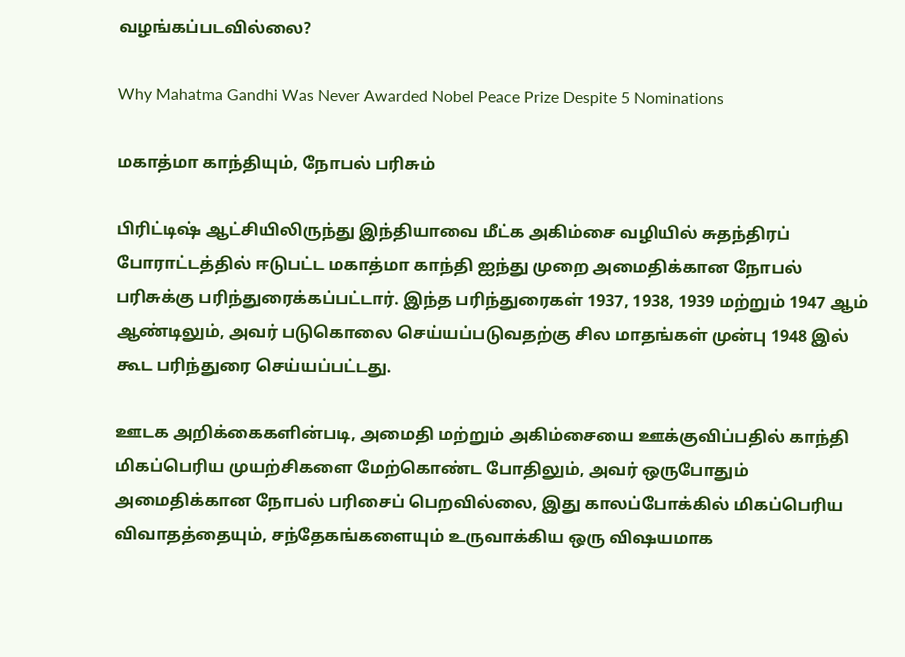வழங்கப்படவில்லை?

Why Mahatma Gandhi Was Never Awarded Nobel Peace Prize Despite 5 Nominations

மகாத்மா காந்தியும், நோபல் பரிசும்

பிரிட்டிஷ் ஆட்சியிலிருந்து இந்தியாவை மீட்க அகிம்சை வழியில் சுதந்திரப் போராட்டத்தில் ஈடுபட்ட மகாத்மா காந்தி ஐந்து முறை அமைதிக்கான நோபல் பரிசுக்கு பரிந்துரைக்கப்பட்டார். இந்த பரிந்துரைகள் 1937, 1938, 1939 மற்றும் 1947 ஆம் ஆண்டிலும், அவர் படுகொலை செய்யப்படுவதற்கு சில மாதங்கள் முன்பு 1948 இல் கூட பரிந்துரை செய்யப்பட்டது.

ஊடக அறிக்கைகளின்படி, அமைதி மற்றும் அகிம்சையை ஊக்குவிப்பதில் காந்தி மிகப்பெரிய முயற்சிகளை மேற்கொண்ட போதிலும், அவர் ஒருபோதும் அமைதிக்கான நோபல் பரிசைப் பெறவில்லை, இது காலப்போக்கில் மிகப்பெரிய விவாதத்தையும், சந்தேகங்களையும் உருவாக்கிய ஒரு விஷயமாக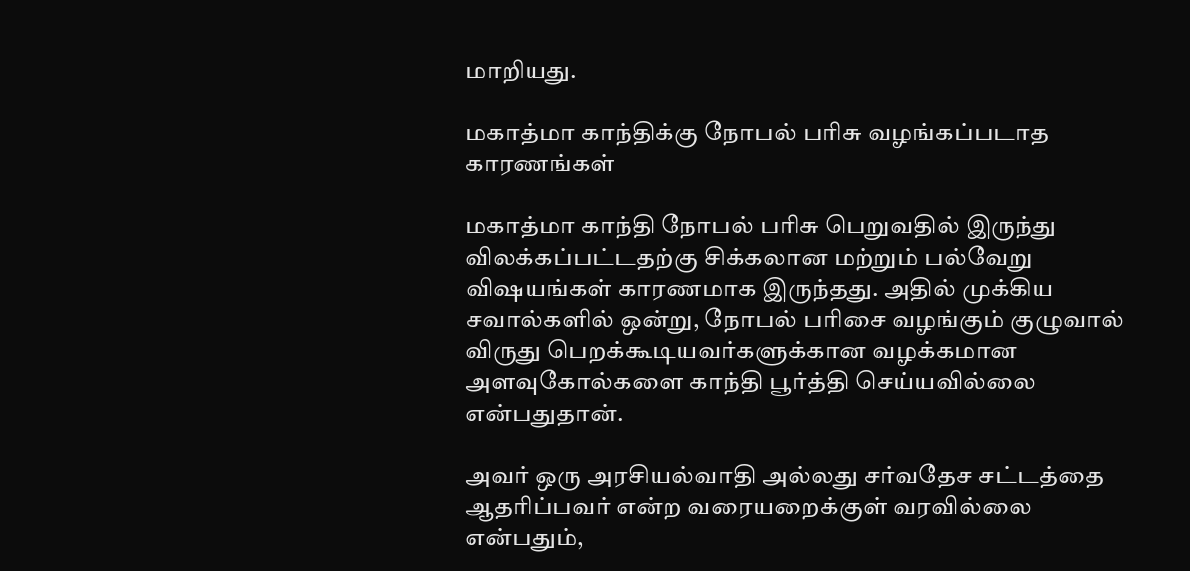மாறியது.

மகாத்மா காந்திக்கு நோபல் பரிசு வழங்கப்படாத காரணங்கள்

மகாத்மா காந்தி நோபல் பரிசு பெறுவதில் இருந்து விலக்கப்பட்டதற்கு சிக்கலான மற்றும் பல்வேறு விஷயங்கள் காரணமாக இருந்தது. அதில் முக்கிய சவால்களில் ஒன்று, நோபல் பரிசை வழங்கும் குழுவால் விருது பெறக்கூடியவர்களுக்கான வழக்கமான அளவுகோல்களை காந்தி பூர்த்தி செய்யவில்லை என்பதுதான்.

அவர் ஒரு அரசியல்வாதி அல்லது சர்வதேச சட்டத்தை ஆதரிப்பவர் என்ற வரையறைக்குள் வரவில்லை என்பதும்,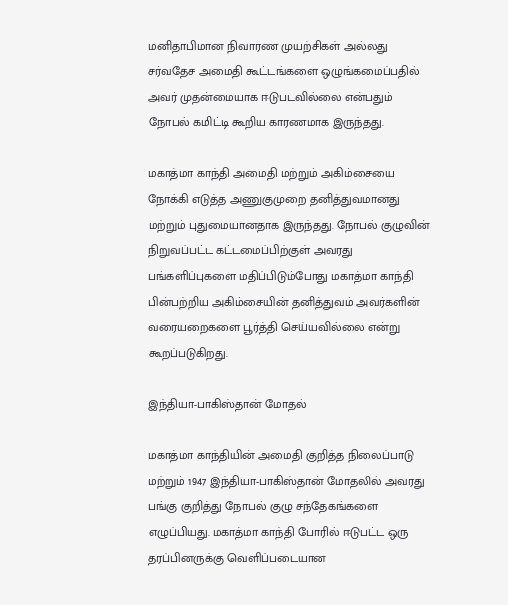மனிதாபிமான நிவாரண முயற்சிகள் அல்லது சர்வதேச அமைதி கூட்டங்களை ஒழுங்கமைப்பதில் அவர் முதன்மையாக ஈடுபடவில்லை என்பதும் நோபல் கமிட்டி கூறிய காரணமாக இருந்தது.

மகாத்மா காந்தி அமைதி மற்றும் அகிம்சையை நோக்கி எடுத்த அணுகுமுறை தனித்துவமானது மற்றும் புதுமையானதாக இருந்தது. நோபல் குழுவின் நிறுவப்பட்ட கட்டமைப்பிற்குள் அவரது பங்களிப்புகளை மதிப்பிடும்போது மகாத்மா காந்தி பின்பற்றிய அகிம்சையின் தனித்துவம் அவர்களின் வரையறைகளை பூர்த்தி செய்யவில்லை என்று கூறப்படுகிறது.

இந்தியா-பாகிஸ்தான் மோதல்

மகாத்மா காந்தியின் அமைதி குறித்த நிலைப்பாடு மற்றும் 1947 இந்தியா-பாகிஸ்தான் மோதலில் அவரது பங்கு குறித்து நோபல் குழு சந்தேகங்களை எழுப்பியது. மகாத்மா காந்தி போரில் ஈடுபட்ட ஒரு தரப்பினருக்கு வெளிப்படையான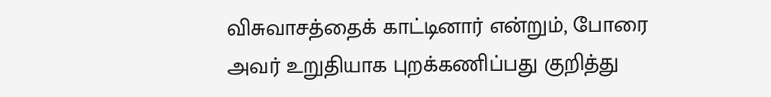விசுவாசத்தைக் காட்டினார் என்றும், போரை அவர் உறுதியாக புறக்கணிப்பது குறித்து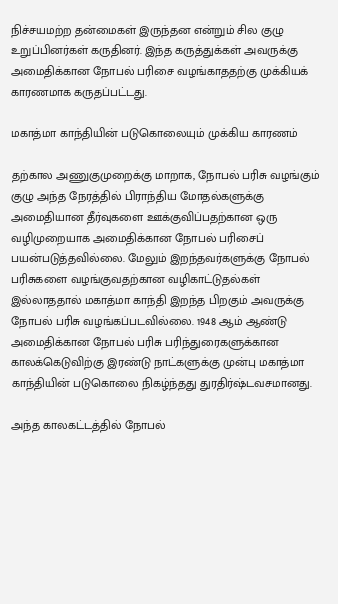நிச்சயமற்ற தன்மைகள் இருந்தன என்றும் சில குழு உறுப்பினர்கள் கருதினர். இந்த கருத்துக்கள் அவருக்கு அமைதிக்கான நோபல் பரிசை வழங்காததற்கு முக்கியக் காரணமாக கருதப்பட்டது.

மகாத்மா காந்தியின் படுகொலையும் முக்கிய காரணம்

தற்கால அணுகுமுறைக்கு மாறாக, நோபல் பரிசு வழங்கும் குழு அந்த நேரத்தில் பிராந்திய மோதல்களுக்கு அமைதியான தீர்வுகளை ஊக்குவிப்பதற்கான ஒரு வழிமுறையாக அமைதிக்கான நோபல் பரிசைப் பயன்படுத்தவில்லை. மேலும் இறந்தவர்களுக்கு நோபல் பரிசுகளை வழங்குவதற்கான வழிகாட்டுதல்கள் இல்லாததால் மகாத்மா காந்தி இறந்த பிறகும் அவருக்கு நோபல் பரிசு வழங்கப்படவில்லை. 1948 ஆம் ஆண்டு அமைதிக்கான நோபல் பரிசு பரிந்துரைகளுக்கான காலக்கெடுவிற்கு இரண்டு நாட்களுக்கு முன்பு மகாத்மா காந்தியின் படுகொலை நிகழ்ந்தது துரதிர்ஷ்டவசமானது.

அந்த காலகட்டத்தில் நோபல்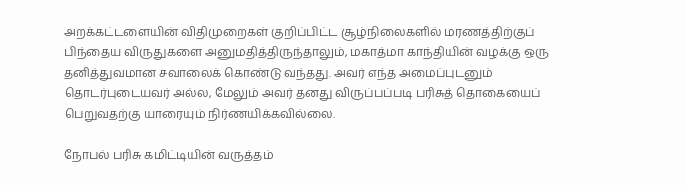அறக்கட்டளையின் விதிமுறைகள் குறிப்பிட்ட சூழ்நிலைகளில் மரணத்திற்குப் பிந்தைய விருதுகளை அனுமதித்திருந்தாலும், மகாத்மா காந்தியின் வழக்கு ஒரு தனித்துவமான சவாலைக் கொண்டு வந்தது. அவர் எந்த அமைப்புடனும் தொடர்புடையவர் அல்ல, மேலும் அவர் தனது விருப்பப்படி பரிசுத் தொகையைப் பெறுவதற்கு யாரையும் நிர்ணயிக்கவில்லை.

நோபல் பரிசு கமிட்டியின் வருத்தம்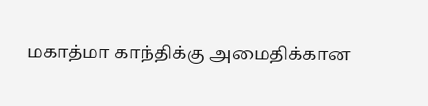மகாத்மா காந்திக்கு அமைதிக்கான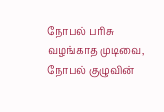நோபல் பரிசு வழங்காத முடிவை, நோபல் குழுவின்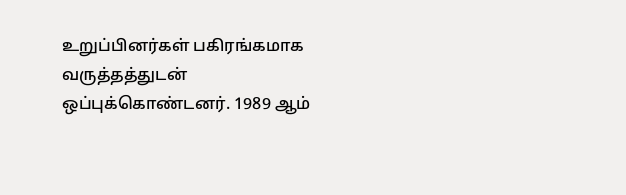உறுப்பினர்கள் பகிரங்கமாக வருத்தத்துடன் ஒப்புக்கொண்டனர். 1989 ஆம்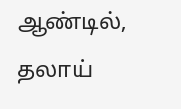ஆண்டில், தலாய்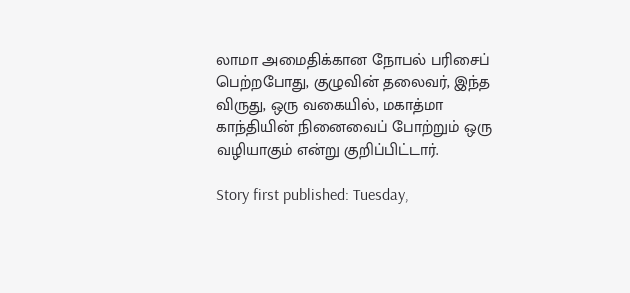லாமா அமைதிக்கான நோபல் பரிசைப் பெற்றபோது, குழுவின் தலைவர், இந்த விருது, ஒரு வகையில், மகாத்மா காந்தியின் நினைவைப் போற்றும் ஒரு வழியாகும் என்று குறிப்பிட்டார்.

Story first published: Tuesday,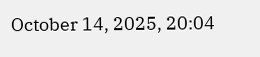October 14, 2025, 20:04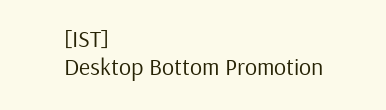[IST]
Desktop Bottom Promotion